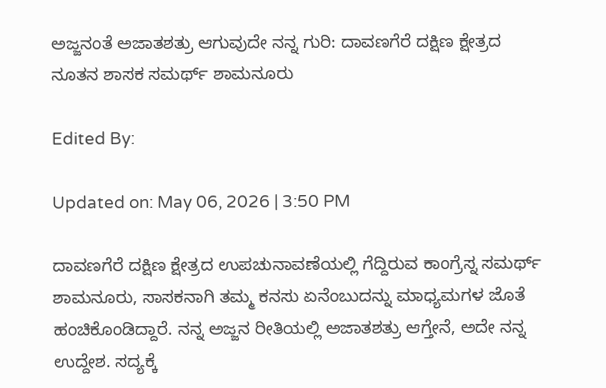ಅಜ್ಜನಂತೆ ಅಜಾತಶತ್ರು ಆಗುವುದೇ ನನ್ನ ಗುರಿ: ದಾವಣಗೆರೆ ದಕ್ಷಿಣ ಕ್ಷೇತ್ರದ ನೂತನ ಶಾಸಕ ಸಮರ್ಥ್ ಶಾಮನೂರು

Edited By:

Updated on: May 06, 2026 | 3:50 PM

ದಾವಣಗೆರೆ ದಕ್ಷಿಣ ಕ್ಷೇತ್ರದ ಉಪಚುನಾವಣೆಯಲ್ಲಿ ಗೆದ್ದಿರುವ ಕಾಂಗ್ರೆಸ್ನ ಸಮರ್ಥ್ ಶಾಮನೂರು, ಸಾಸಕನಾಗಿ ತಮ್ಮ ಕನಸು ಏನೆಂಬುದನ್ನು ಮಾಧ್ಯಮಗಳ ಜೊತೆ ಹಂಚಿಕೊಂಡಿದ್ದಾರೆ. ನನ್ನ ಅಜ್ಜನ ರೀತಿಯಲ್ಲಿ ಅಜಾತಶತ್ರು ಆಗ್ತೇನೆ, ಅದೇ ನನ್ನ ಉದ್ದೇಶ. ಸದ್ಯಕ್ಕೆ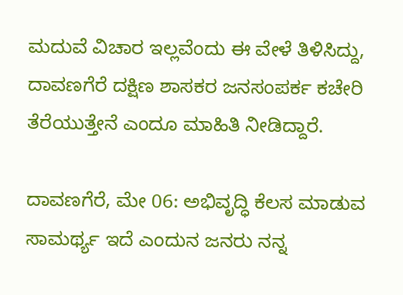ಮದುವೆ ವಿಚಾರ ಇಲ್ಲವೆಂದು ಈ ವೇಳೆ ತಿಳಿಸಿದ್ದು, ದಾವಣಗೆರೆ ದಕ್ಷಿಣ ಶಾಸಕರ ಜನಸಂಪರ್ಕ ಕಚೇರಿ ತೆರೆಯುತ್ತೇನೆ ಎಂದೂ ಮಾಹಿತಿ ನೀಡಿದ್ದಾರೆ.

ದಾವಣಗೆರೆ, ಮೇ 06: ಅಭಿವೃದ್ಧಿ ಕೆಲಸ ಮಾಡುವ ಸಾಮರ್ಥ್ಯ ಇದೆ ಎಂದುನ ಜನರು ನನ್ನ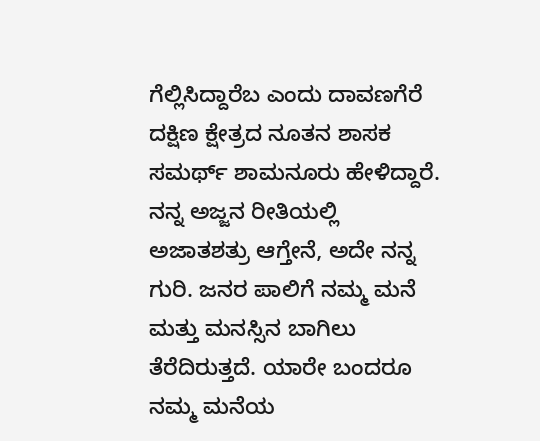ಗೆಲ್ಲಿಸಿದ್ದಾರೆಬ ಎಂದು ದಾವಣಗೆರೆ ದಕ್ಷಿಣ ಕ್ಷೇತ್ರದ ನೂತನ ಶಾಸಕ ಸಮರ್ಥ್ ಶಾಮನೂರು ಹೇಳಿದ್ದಾರೆ. ನನ್ನ ಅಜ್ಜನ ರೀತಿಯಲ್ಲಿ ಅಜಾತಶತ್ರು ಆಗ್ತೇನೆ, ಅದೇ ನನ್ನ ಗುರಿ. ಜನರ ಪಾಲಿಗೆ ನಮ್ಮ ಮನೆ ಮತ್ತು ಮನಸ್ಸಿನ ಬಾಗಿಲು ತೆರೆದಿರುತ್ತದೆ. ಯಾರೇ ಬಂದರೂ ನಮ್ಮ ಮನೆಯ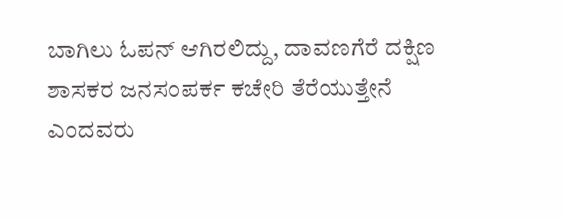ಬಾಗಿಲು ಓಪನ್ ಆಗಿರಲಿದ್ದು, ದಾವಣಗೆರೆ ದಕ್ಷಿಣ ಶಾಸಕರ ಜನಸಂಪರ್ಕ ಕಚೇರಿ ತೆರೆಯುತ್ತೇನೆ ಎಂದವರು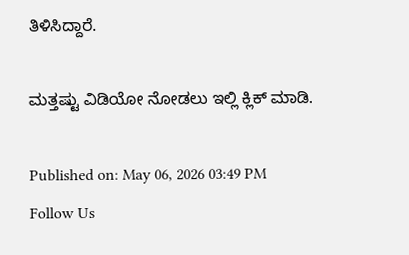ತಿಳಿಸಿದ್ದಾರೆ.

ಮತ್ತಷ್ಟು ವಿಡಿಯೋ ನೋಡಲು ಇಲ್ಲಿ ಕ್ಲಿಕ್ ಮಾಡಿ.

Published on: May 06, 2026 03:49 PM
Follow Us